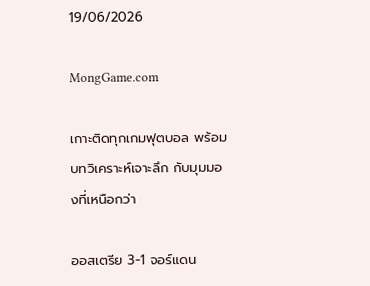19/06/2026

MongGame.com

เกาะติดทุกเกมฟุตบอล พร้อมบทวิเคราะห์เจาะลึก กับมุมมองที่เหนือกว่า

ออสเตรีย 3-1 จอร์แดน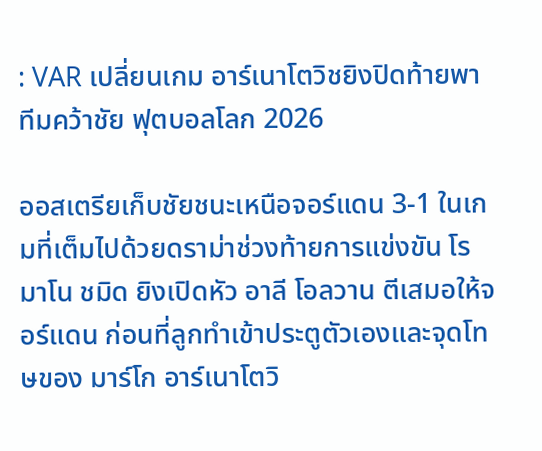: VAR เปลี่ยนเกม อาร์เนาโตวิชยิงปิดท้ายพาทีมคว้าชัย ฟุตบอลโลก 2026

ออสเตรียเก็บชัยชนะเหนือจอร์แดน 3-1 ในเกมที่เต็มไปด้วยดราม่าช่วงท้ายการแข่งขัน โรมาโน ชมิด ยิงเปิดหัว อาลี โอลวาน ตีเสมอให้จอร์แดน ก่อนที่ลูกทำเข้าประตูตัวเองและจุดโทษของ มาร์โก อาร์เนาโตวิ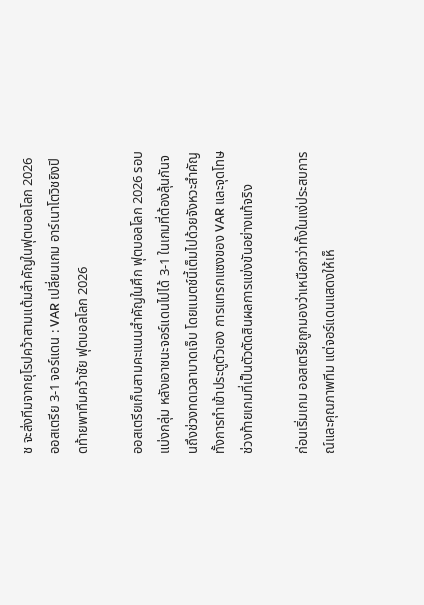ช จะส่งทีมจากยุโรปคว้าสามแต้มสำคัญในฟุตบอลโลก 2026
ออสเตรีย 3-1 จอร์แดน : VAR เปลี่ยนเกม อาร์เนาโตวิชยิงปิดท้ายพาทีมคว้าชัย ฟุตบอลโลก 2026

ออสเตรียเก็บสามคะแนนสำคัญในศึก ฟุตบอลโลก 2026 รอบแบ่งกลุ่ม หลังเอาชนะจอร์แดนไปได้ 3-1 ในเกมที่ต้องลุ้นกันจนถึงช่วงทดเวลาบาดเจ็บ โดยแมตช์นี้เต็มไปด้วยจังหวะสำคัญทั้งการทำเข้าประตูตัวเอง การแทรกแซงของ VAR และจุดโทษช่วงท้ายเกมที่เป็นตัวตัดสินผลการแข่งขันอย่างแท้จริง

ก่อนเริ่มเกม ออสเตรียถูกมองว่าเหนือกว่าทั้งในแง่ประสบการณ์และคุณภาพทีม แต่จอร์แดนแสดงให้เห็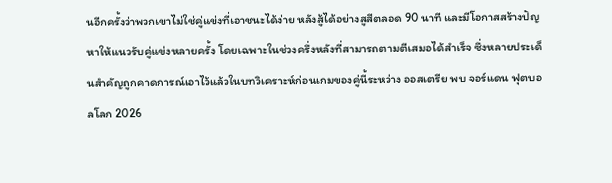นอีกครั้งว่าพวกเขาไม่ใช่คู่แข่งที่เอาชนะได้ง่าย หลังสู้ได้อย่างสูสีตลอด 90 นาที และมีโอกาสสร้างปัญหาให้แนวรับคู่แข่งหลายครั้ง โดยเฉพาะในช่วงครึ่งหลังที่สามารถตามตีเสมอได้สำเร็จ ซึ่งหลายประเด็นสำคัญถูกคาดการณ์เอาไว้แล้วในบทวิเคราะห์ก่อนเกมของคู่นี้ระหว่าง ออสเตรีย พบ จอร์แดน ฟุตบอลโลก 2026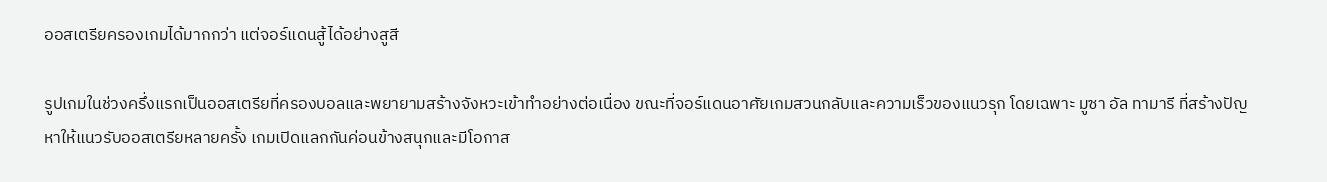ออสเตรียครองเกมได้มากกว่า แต่จอร์แดนสู้ได้อย่างสูสี

รูปเกมในช่วงครึ่งแรกเป็นออสเตรียที่ครองบอลและพยายามสร้างจังหวะเข้าทำอย่างต่อเนื่อง ขณะที่จอร์แดนอาศัยเกมสวนกลับและความเร็วของแนวรุก โดยเฉพาะ มูซา อัล ทามารี ที่สร้างปัญหาให้แนวรับออสเตรียหลายครั้ง เกมเปิดแลกกันค่อนข้างสนุกและมีโอกาส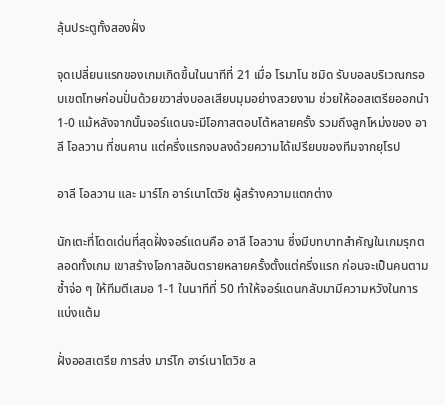ลุ้นประตูทั้งสองฝั่ง

จุดเปลี่ยนแรกของเกมเกิดขึ้นในนาทีที่ 21 เมื่อ โรมาโน ชมิด รับบอลบริเวณกรอบเขตโทษก่อนปั่นด้วยขวาส่งบอลเสียบมุมอย่างสวยงาม ช่วยให้ออสเตรียออกนำ 1-0 แม้หลังจากนั้นจอร์แดนจะมีโอกาสตอบโต้หลายครั้ง รวมถึงลูกโหม่งของ อาลี โอลวาน ที่ชนคาน แต่ครึ่งแรกจบลงด้วยความได้เปรียบของทีมจากยุโรป

อาลี โอลวาน และ มาร์โก อาร์เนาโตวิช ผู้สร้างความแตกต่าง

นักเตะที่โดดเด่นที่สุดฝั่งจอร์แดนคือ อาลี โอลวาน ซึ่งมีบทบาทสำคัญในเกมรุกตลอดทั้งเกม เขาสร้างโอกาสอันตรายหลายครั้งตั้งแต่ครึ่งแรก ก่อนจะเป็นคนตามซ้ำจ่อ ๆ ให้ทีมตีเสมอ 1-1 ในนาทีที่ 50 ทำให้จอร์แดนกลับมามีความหวังในการแบ่งแต้ม

ฝั่งออสเตรีย การส่ง มาร์โก อาร์เนาโตวิช ล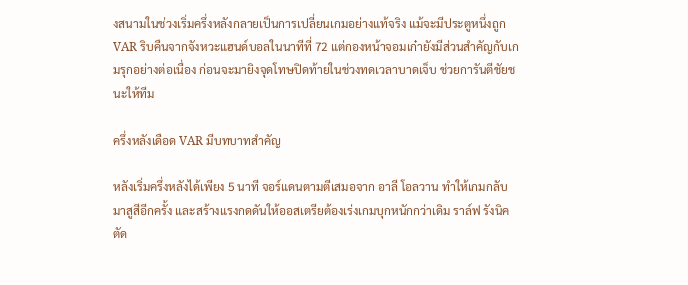งสนามในช่วงเริ่มครึ่งหลังกลายเป็นการเปลี่ยนเกมอย่างแท้จริง แม้จะมีประตูหนึ่งถูก VAR ริบคืนจากจังหวะแฮนด์บอลในนาทีที่ 72 แต่กองหน้าจอมเก๋ายังมีส่วนสำคัญกับเกมรุกอย่างต่อเนื่อง ก่อนจะมายิงจุดโทษปิดท้ายในช่วงทดเวลาบาดเจ็บ ช่วยการันตีชัยชนะให้ทีม

ครึ่งหลังเดือด VAR มีบทบาทสำคัญ

หลังเริ่มครึ่งหลังได้เพียง 5 นาที จอร์แดนตามตีเสมอจาก อาลี โอลวาน ทำให้เกมกลับมาสูสีอีกครั้ง และสร้างแรงกดดันให้ออสเตรียต้องเร่งเกมบุกหนักกว่าเดิม ราล์ฟ รังนิค ตัด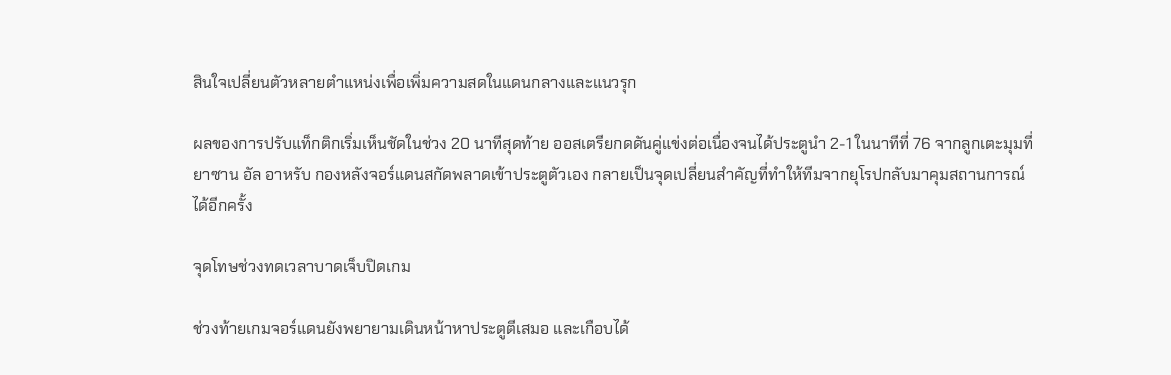สินใจเปลี่ยนตัวหลายตำแหน่งเพื่อเพิ่มความสดในแดนกลางและแนวรุก

ผลของการปรับแท็กติกเริ่มเห็นชัดในช่วง 20 นาทีสุดท้าย ออสเตรียกดดันคู่แข่งต่อเนื่องจนได้ประตูนำ 2-1 ในนาทีที่ 76 จากลูกเตะมุมที่ ยาซาน อัล อาหรับ กองหลังจอร์แดนสกัดพลาดเข้าประตูตัวเอง กลายเป็นจุดเปลี่ยนสำคัญที่ทำให้ทีมจากยุโรปกลับมาคุมสถานการณ์ได้อีกครั้ง

จุดโทษช่วงทดเวลาบาดเจ็บปิดเกม

ช่วงท้ายเกมจอร์แดนยังพยายามเดินหน้าหาประตูตีเสมอ และเกือบได้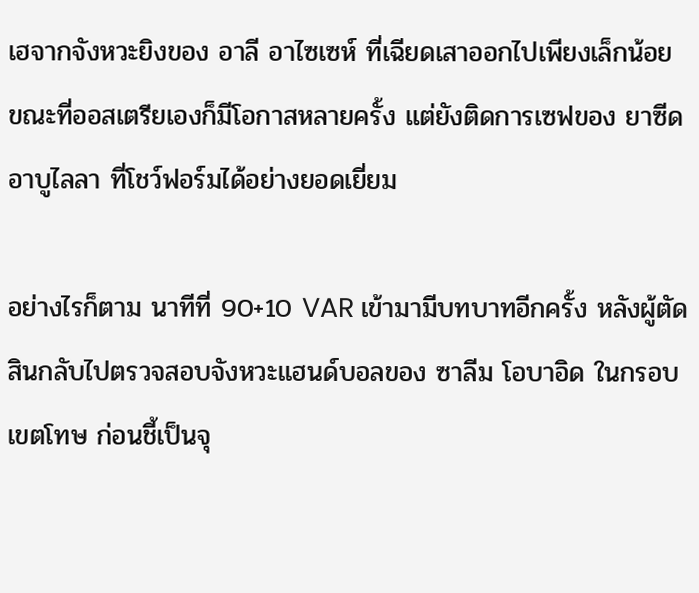เฮจากจังหวะยิงของ อาลี อาไซเซห์ ที่เฉียดเสาออกไปเพียงเล็กน้อย ขณะที่ออสเตรียเองก็มีโอกาสหลายครั้ง แต่ยังติดการเซฟของ ยาซีด อาบูไลลา ที่โชว์ฟอร์มได้อย่างยอดเยี่ยม

อย่างไรก็ตาม นาทีที่ 90+10 VAR เข้ามามีบทบาทอีกครั้ง หลังผู้ตัดสินกลับไปตรวจสอบจังหวะแฮนด์บอลของ ซาลีม โอบาอิด ในกรอบเขตโทษ ก่อนชี้เป็นจุ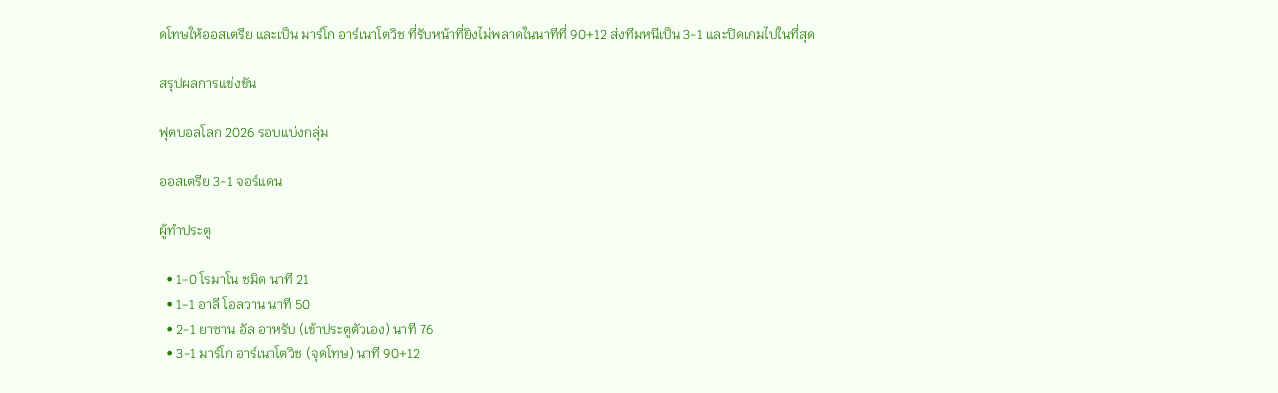ดโทษให้ออสเตรีย และเป็น มาร์โก อาร์เนาโตวิช ที่รับหน้าที่ยิงไม่พลาดในนาทีที่ 90+12 ส่งทีมหนีเป็น 3-1 และปิดเกมไปในที่สุด

สรุปผลการแข่งขัน

ฟุตบอลโลก 2026 รอบแบ่งกลุ่ม

ออสเตรีย 3-1 จอร์แดน

ผู้ทำประตู

  • 1-0 โรมาโน ชมิด นาที 21
  • 1-1 อาลี โอลวาน นาที 50
  • 2-1 ยาซาน อัล อาหรับ (เข้าประตูตัวเอง) นาที 76
  • 3-1 มาร์โก อาร์เนาโตวิช (จุดโทษ) นาที 90+12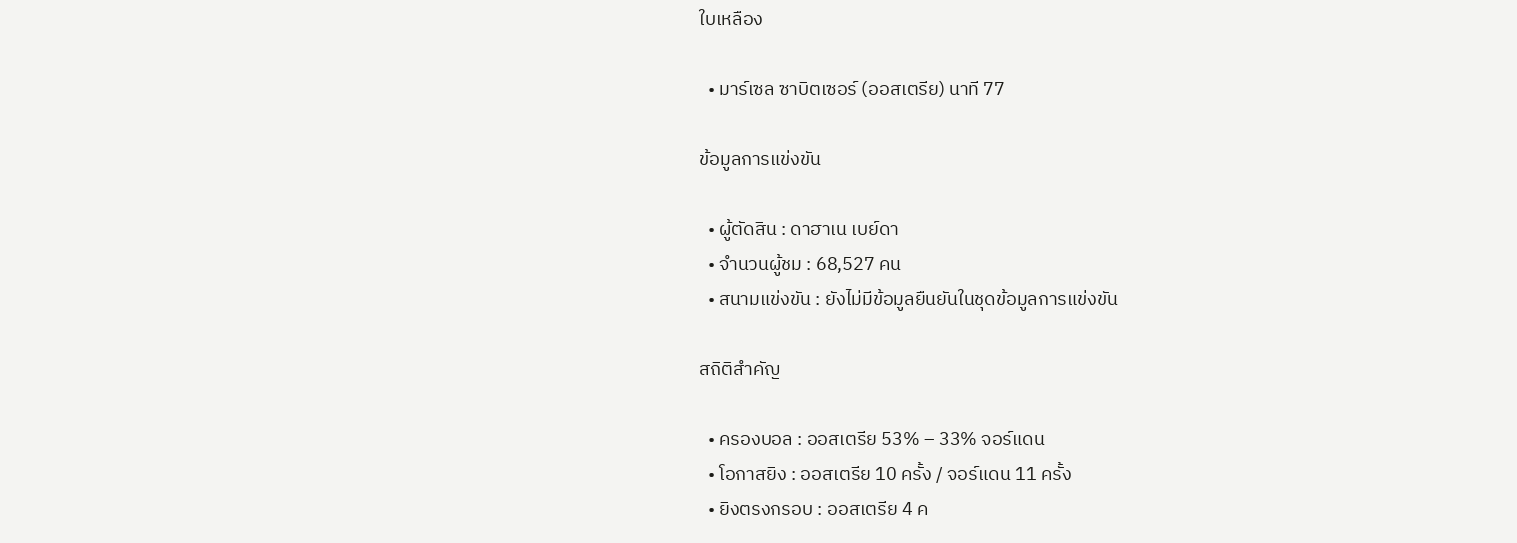ใบเหลือง

  • มาร์เซล ซาบิตเซอร์ (ออสเตรีย) นาที 77

ข้อมูลการแข่งขัน

  • ผู้ตัดสิน : ดาฮาเน เบย์ดา
  • จำนวนผู้ชม : 68,527 คน
  • สนามแข่งขัน : ยังไม่มีข้อมูลยืนยันในชุดข้อมูลการแข่งขัน

สถิติสำคัญ

  • ครองบอล : ออสเตรีย 53% – 33% จอร์แดน
  • โอกาสยิง : ออสเตรีย 10 ครั้ง / จอร์แดน 11 ครั้ง
  • ยิงตรงกรอบ : ออสเตรีย 4 ค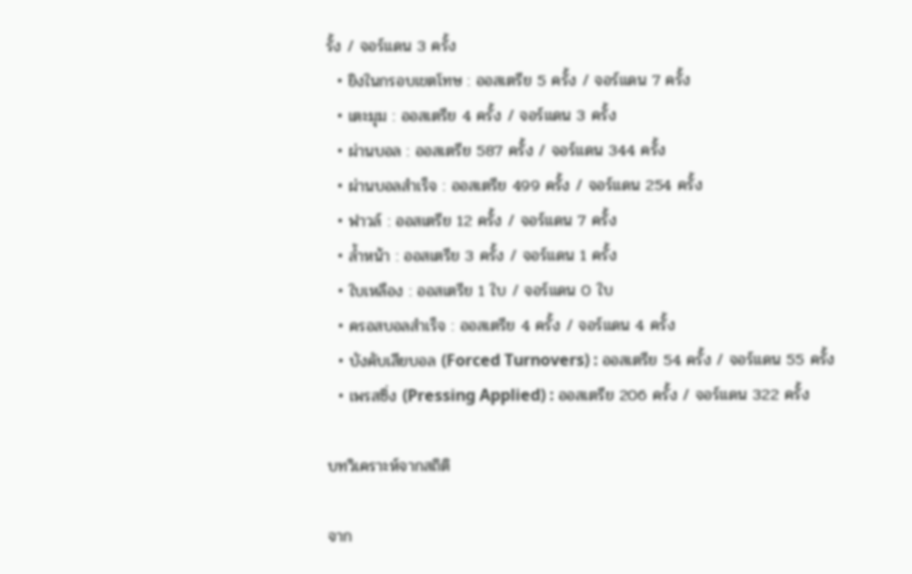รั้ง / จอร์แดน 3 ครั้ง
  • ยิงในกรอบเขตโทษ : ออสเตรีย 5 ครั้ง / จอร์แดน 7 ครั้ง
  • เตะมุม : ออสเตรีย 4 ครั้ง / จอร์แดน 3 ครั้ง
  • ผ่านบอล : ออสเตรีย 587 ครั้ง / จอร์แดน 344 ครั้ง
  • ผ่านบอลสำเร็จ : ออสเตรีย 499 ครั้ง / จอร์แดน 254 ครั้ง
  • ฟาวล์ : ออสเตรีย 12 ครั้ง / จอร์แดน 7 ครั้ง
  • ล้ำหน้า : ออสเตรีย 3 ครั้ง / จอร์แดน 1 ครั้ง
  • ใบเหลือง : ออสเตรีย 1 ใบ / จอร์แดน 0 ใบ
  • ครอสบอลสำเร็จ : ออสเตรีย 4 ครั้ง / จอร์แดน 4 ครั้ง
  • บังคับเสียบอล (Forced Turnovers) : ออสเตรีย 54 ครั้ง / จอร์แดน 55 ครั้ง
  • เพรสซิ่ง (Pressing Applied) : ออสเตรีย 206 ครั้ง / จอร์แดน 322 ครั้ง

บทวิเคราะห์จากสถิติ

จาก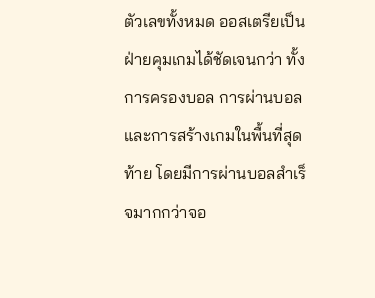ตัวเลขทั้งหมด ออสเตรียเป็นฝ่ายคุมเกมได้ชัดเจนกว่า ทั้งการครองบอล การผ่านบอล และการสร้างเกมในพื้นที่สุดท้าย โดยมีการผ่านบอลสำเร็จมากกว่าจอ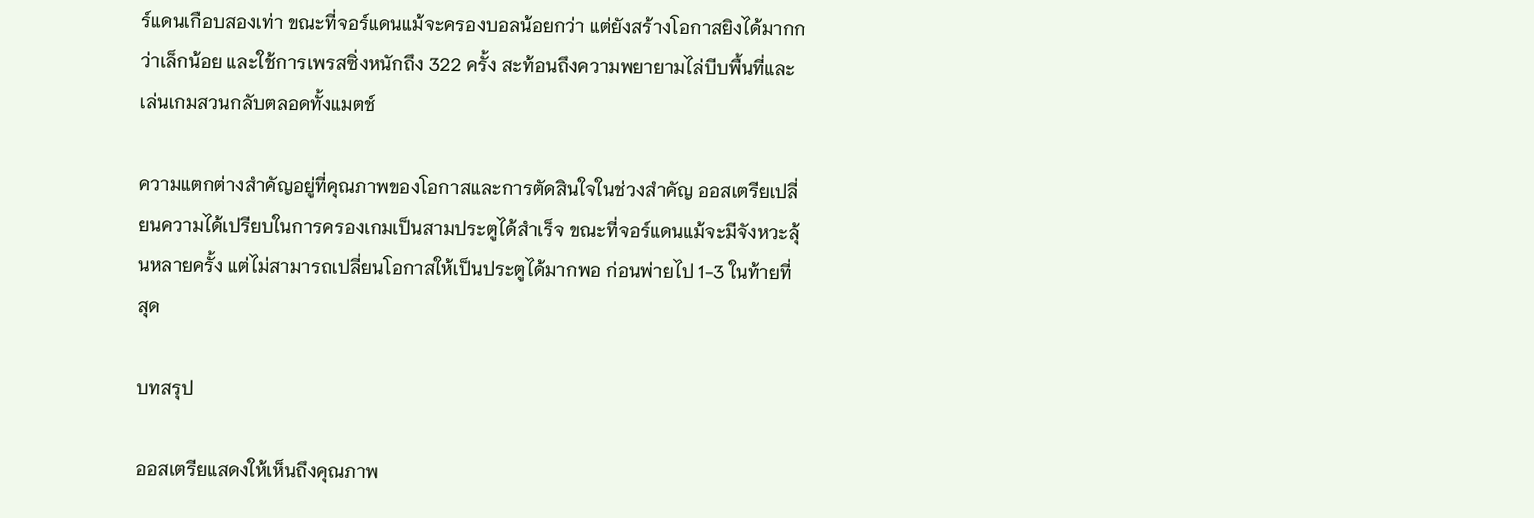ร์แดนเกือบสองเท่า ขณะที่จอร์แดนแม้จะครองบอลน้อยกว่า แต่ยังสร้างโอกาสยิงได้มากกว่าเล็กน้อย และใช้การเพรสซิ่งหนักถึง 322 ครั้ง สะท้อนถึงความพยายามไล่บีบพื้นที่และเล่นเกมสวนกลับตลอดทั้งแมตช์

ความแตกต่างสำคัญอยู่ที่คุณภาพของโอกาสและการตัดสินใจในช่วงสำคัญ ออสเตรียเปลี่ยนความได้เปรียบในการครองเกมเป็นสามประตูได้สำเร็จ ขณะที่จอร์แดนแม้จะมีจังหวะลุ้นหลายครั้ง แต่ไม่สามารถเปลี่ยนโอกาสให้เป็นประตูได้มากพอ ก่อนพ่ายไป 1-3 ในท้ายที่สุด

บทสรุป

ออสเตรียแสดงให้เห็นถึงคุณภาพ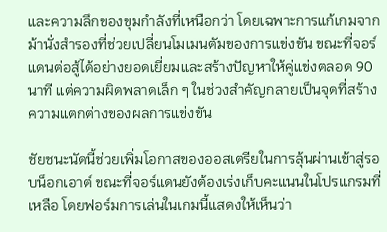และความลึกของขุมกำลังที่เหนือกว่า โดยเฉพาะการแก้เกมจากม้านั่งสำรองที่ช่วยเปลี่ยนโมเมนตัมของการแข่งขัน ขณะที่จอร์แดนต่อสู้ได้อย่างยอดเยี่ยมและสร้างปัญหาให้คู่แข่งตลอด 90 นาที แต่ความผิดพลาดเล็ก ๆ ในช่วงสำคัญกลายเป็นจุดที่สร้างความแตกต่างของผลการแข่งขัน

ชัยชนะนัดนี้ช่วยเพิ่มโอกาสของออสเตรียในการลุ้นผ่านเข้าสู่รอบน็อกเอาต์ ขณะที่จอร์แดนยังต้องเร่งเก็บคะแนนในโปรแกรมที่เหลือ โดยฟอร์มการเล่นในเกมนี้แสดงให้เห็นว่า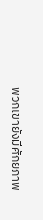พวกเขายังมีศักยภาพ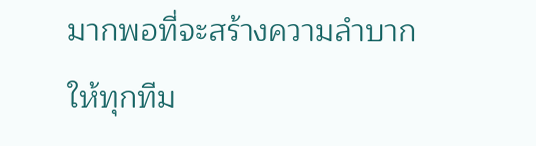มากพอที่จะสร้างความลำบากให้ทุกทีม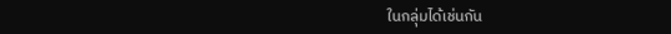ในกลุ่มได้เช่นกัน